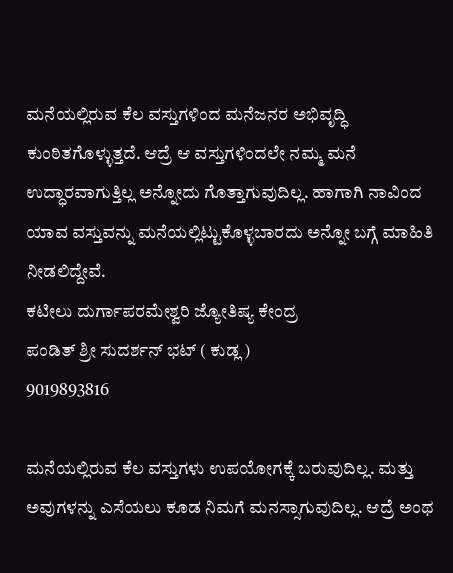ಮನೆಯಲ್ಲಿರುವ ಕೆಲ ವಸ್ತುಗಳಿಂದ ಮನೆಜನರ ಅಭಿವೃದ್ಧಿ ಕುಂಠಿತಗೊಳ್ಳುತ್ತದೆ. ಆದ್ರೆ ಆ ವಸ್ತುಗಳಿಂದಲೇ ನಮ್ಮ ಮನೆ ಉದ್ಧಾರವಾಗುತ್ತಿಲ್ಲ ಅನ್ನೋದು ಗೊತ್ತಾಗುವುದಿಲ್ಲ. ಹಾಗಾಗಿ ನಾವಿಂದ ಯಾವ ವಸ್ತುವನ್ನು ಮನೆಯಲ್ಲಿಟ್ಟುಕೊಳ್ಳಬಾರದು ಅನ್ನೋ ಬಗ್ಗೆ ಮಾಹಿತಿ ನೀಡಲಿದ್ದೇವೆ.
ಕಟೀಲು ದುರ್ಗಾಪರಮೇಶ್ವರಿ ಜ್ಯೋತಿಷ್ಯ ಕೇಂದ್ರ
ಪಂಡಿತ್ ಶ್ರೀ ಸುದರ್ಶನ್ ಭಟ್ ( ಕುಡ್ಲ )
9019893816

ಮನೆಯಲ್ಲಿರುವ ಕೆಲ ವಸ್ತುಗಳು ಉಪಯೋಗಕ್ಕೆ ಬರುವುದಿಲ್ಲ. ಮತ್ತು ಅವುಗಳನ್ನು ಎಸೆಯಲು ಕೂಡ ನಿಮಗೆ ಮನಸ್ಸಾಗುವುದಿಲ್ಲ. ಆದ್ರೆ ಅಂಥ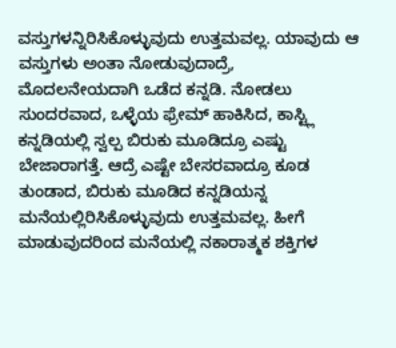ವಸ್ತುಗಳನ್ನಿರಿಸಿಕೊಳ್ಳುವುದು ಉತ್ತಮವಲ್ಲ. ಯಾವುದು ಆ ವಸ್ತುಗಳು ಅಂತಾ ನೋಡುವುದಾದ್ರೆ,
ಮೊದಲನೇಯದಾಗಿ ಒಡೆದ ಕನ್ನಡಿ. ನೋಡಲು ಸುಂದರವಾದ, ಒಳ್ಳೆಯ ಫ್ರೇಮ್ ಹಾಕಿಸಿದ, ಕಾಸ್ಟ್ಲಿ ಕನ್ನಡಿಯಲ್ಲಿ ಸ್ವಲ್ಪ ಬಿರುಕು ಮೂಡಿದ್ರೂ ಎಷ್ಟು ಬೇಜಾರಾಗತ್ತೆ. ಆದ್ರೆ ಎಷ್ಟೇ ಬೇಸರವಾದ್ರೂ ಕೂಡ ತುಂಡಾದ, ಬಿರುಕು ಮೂಡಿದ ಕನ್ನಡಿಯನ್ನ ಮನೆಯಲ್ಲಿರಿಸಿಕೊಳ್ಳುವುದು ಉತ್ತಮವಲ್ಲ. ಹೀಗೆ ಮಾಡುವುದರಿಂದ ಮನೆಯಲ್ಲಿ ನಕಾರಾತ್ಮಕ ಶಕ್ತಿಗಳ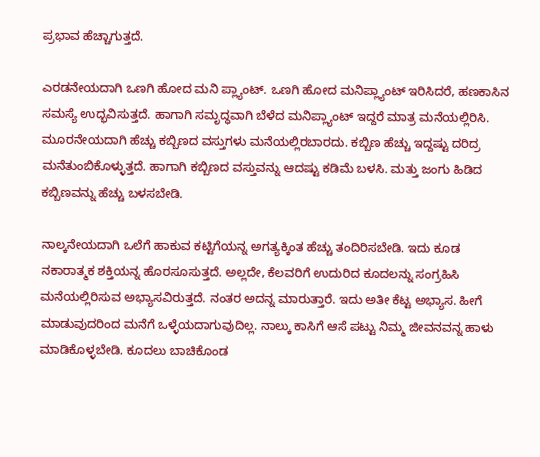ಪ್ರಭಾವ ಹೆಚ್ಚಾಗುತ್ತದೆ.

ಎರಡನೇಯದಾಗಿ ಒಣಗಿ ಹೋದ ಮನಿ ಪ್ಲ್ಯಾಂಟ್. ಒಣಗಿ ಹೋದ ಮನಿಪ್ಲ್ಯಾಂಟ್ ಇರಿಸಿದರೆ, ಹಣಕಾಸಿನ ಸಮಸ್ಯೆ ಉದ್ಭವಿಸುತ್ತದೆ. ಹಾಗಾಗಿ ಸಮೃದ್ಧವಾಗಿ ಬೆಳೆದ ಮನಿಪ್ಲ್ಯಾಂಟ್ ಇದ್ದರೆ ಮಾತ್ರ ಮನೆಯಲ್ಲಿರಿಸಿ.
ಮೂರನೇಯದಾಗಿ ಹೆಚ್ಚು ಕಬ್ಬಿಣದ ವಸ್ತುಗಳು ಮನೆಯಲ್ಲಿರಬಾರದು. ಕಬ್ಬಿಣ ಹೆಚ್ಚು ಇದ್ದಷ್ಟು ದರಿದ್ರ ಮನೆತುಂಬಿಕೊಳ್ಳುತ್ತದೆ. ಹಾಗಾಗಿ ಕಬ್ಬಿಣದ ವಸ್ತುವನ್ನು ಆದಷ್ಟು ಕಡಿಮೆ ಬಳಸಿ. ಮತ್ತು ಜಂಗು ಹಿಡಿದ ಕಬ್ಬಿಣವನ್ನು ಹೆಚ್ಚು ಬಳಸಬೇಡಿ.

ನಾಲ್ಕನೇಯದಾಗಿ ಒಲೆಗೆ ಹಾಕುವ ಕಟ್ಟಿಗೆಯನ್ನ ಅಗತ್ಯಕ್ಕಿಂತ ಹೆಚ್ಚು ತಂದಿರಿಸಬೇಡಿ. ಇದು ಕೂಡ ನಕಾರಾತ್ಮಕ ಶಕ್ತಿಯನ್ನ ಹೊರಸೂಸುತ್ತದೆ. ಅಲ್ಲದೇ, ಕೆಲವರಿಗೆ ಉದುರಿದ ಕೂದಲನ್ನು ಸಂಗ್ರಹಿಸಿ ಮನೆಯಲ್ಲಿರಿಸುವ ಅಭ್ಯಾಸವಿರುತ್ತದೆ. ನಂತರ ಅದನ್ನ ಮಾರುತ್ತಾರೆ. ಇದು ಅತೀ ಕೆಟ್ಟ ಅಭ್ಯಾಸ. ಹೀಗೆ ಮಾಡುವುದರಿಂದ ಮನೆಗೆ ಒಳ್ಳೆಯದಾಗುವುದಿಲ್ಲ. ನಾಲ್ಕು ಕಾಸಿಗೆ ಆಸೆ ಪಟ್ಟು ನಿಮ್ಮ ಜೀವನವನ್ನ ಹಾಳು ಮಾಡಿಕೊಳ್ಳಬೇಡಿ. ಕೂದಲು ಬಾಚಿಕೊಂಡ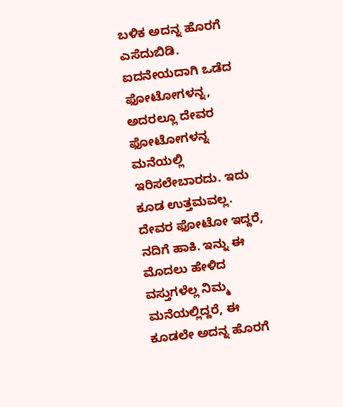ಬಳಿಕ ಅದನ್ನ ಹೊರಗೆ ಎಸೆದುಬಿಡಿ.
ಐದನೇಯದಾಗಿ ಒಡೆದ ಫೋಟೋಗಳನ್ನ, ಅದರಲ್ಲೂ ದೇವರ ಫೋಟೋಗಳನ್ನ ಮನೆಯಲ್ಲಿ ಇರಿಸಲೇಬಾರದು. ಇದು ಕೂಡ ಉತ್ತಮವಲ್ಲ. ದೇವರ ಫೋಟೋ ಇದ್ದರೆ, ನದಿಗೆ ಹಾಕಿ. ಇನ್ನು ಈ ಮೊದಲು ಹೇಳಿದ ವಸ್ತುಗಳೆಲ್ಲ ನಿಮ್ಮ ಮನೆಯಲ್ಲಿದ್ದರೆ, ಈ ಕೂಡಲೇ ಅದನ್ನ ಹೊರಗೆ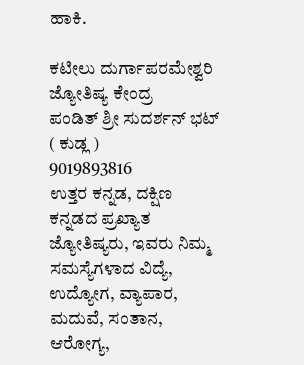ಹಾಕಿ.

ಕಟೀಲು ದುರ್ಗಾಪರಮೇಶ್ವರಿ ಜ್ಯೋತಿಷ್ಯ ಕೇಂದ್ರ
ಪಂಡಿತ್ ಶ್ರೀ ಸುದರ್ಶನ್ ಭಟ್ ( ಕುಡ್ಲ )
9019893816
ಉತ್ತರ ಕನ್ನಡ, ದಕ್ಷಿಣ ಕನ್ನಡದ ಪ್ರಖ್ಯಾತ ಜ್ಯೋತಿಷ್ಯರು, ಇವರು ನಿಮ್ಮ ಸಮಸ್ಯೆಗಳಾದ ವಿದ್ಯೆ,
ಉದ್ಯೋಗ, ವ್ಯಾಪಾರ, ಮದುವೆ, ಸಂತಾನ, ಆರೋಗ್ಯ,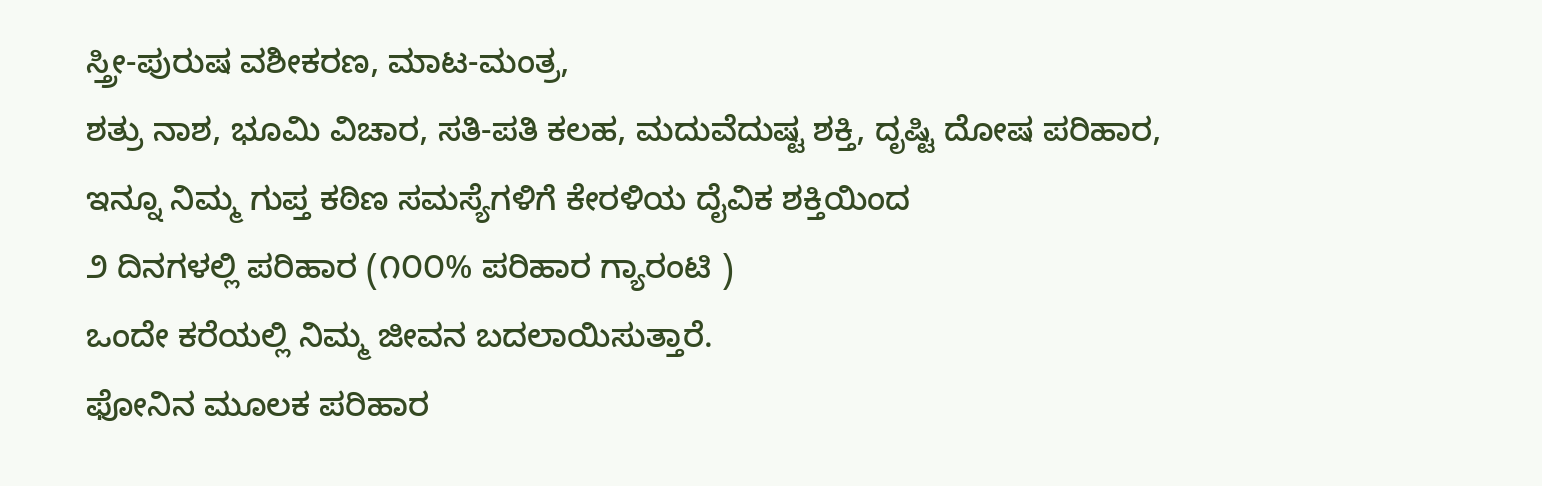ಸ್ತ್ರೀ-ಪುರುಷ ವಶೀಕರಣ, ಮಾಟ-ಮಂತ್ರ,
ಶತ್ರು ನಾಶ, ಭೂಮಿ ವಿಚಾರ, ಸತಿ-ಪತಿ ಕಲಹ, ಮದುವೆದುಷ್ಟ ಶಕ್ತಿ, ದೃಷ್ಟಿ ದೋಷ ಪರಿಹಾರ,
ಇನ್ನೂ ನಿಮ್ಮ ಗುಪ್ತ ಕಠಿಣ ಸಮಸ್ಯೆಗಳಿಗೆ ಕೇರಳಿಯ ದೈವಿಕ ಶಕ್ತಿಯಿಂದ
೨ ದಿನಗಳಲ್ಲಿ ಪರಿಹಾರ (೧೦೦% ಪರಿಹಾರ ಗ್ಯಾರಂಟಿ )
ಒಂದೇ ಕರೆಯಲ್ಲಿ ನಿಮ್ಮ ಜೀವನ ಬದಲಾಯಿಸುತ್ತಾರೆ.
ಫೋನಿನ ಮೂಲಕ ಪರಿಹಾರ